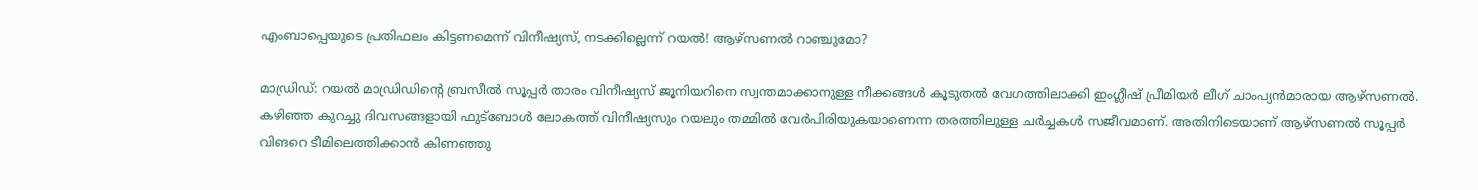എംബാപ്പെയുടെ പ്രതിഫലം കിട്ടണമെന്ന് വിനീഷ്യസ്, നടക്കില്ലെന്ന് റയൽ! ആഴ്സണൽ റാഞ്ചുമോ?

മാ‍ഡ്രിഡ്: റയൽ മാഡ്രിഡിന്റെ ബ്രസീൽ സൂപ്പർ താരം വിനീഷ്യസ് ജൂനിയറിനെ സ്വന്തമാക്കാനുള്ള നീക്കങ്ങൾ കൂടുതൽ വേഗത്തിലാക്കി ഇംഗ്ലീഷ് പ്രീമിയർ ലീഗ് ചാംപ്യൻമാരായ ആഴ്സണൽ. കഴിഞ്ഞ കുറച്ചു ദിവസങ്ങളായി ഫുട്ബോൾ ലോകത്ത് വിനീഷ്യസും റയലും തമ്മിൽ വേർപിരിയുകയാണെന്ന തരത്തിലുള്ള ചർച്ചകൾ സജീവമാണ്. അതിനിടെയാണ് ആഴ്സണൽ സൂപ്പർ വിങറെ ടീമിലെത്തിക്കാൻ കിണഞ്ഞു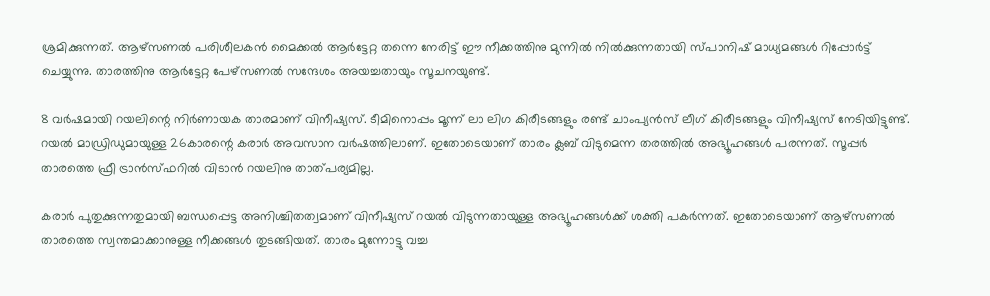ശ്രമിക്കുന്നത്. ആഴ്സണൽ പരിശീലകൻ മൈക്കൽ ആർട്ടേറ്റ തന്നെ നേരിട്ട് ഈ നീക്കത്തിനു മുന്നിൽ നിൽക്കുന്നതായി സ്പാനിഷ് മാധ്യമങ്ങൾ റിപ്പോർട്ട് ചെയ്യുന്നു. താരത്തിനു ആർട്ടേറ്റ പേഴ്സണൽ സന്ദേശം അയച്ചതായും സൂചനയുണ്ട്.

8 വർഷമായി റയലിന്റെ നിർണായക താരമാണ് വിനീഷ്യസ്. ടീമിനൊപ്പം മൂന്ന് ലാ ലിഗ കിരീടങ്ങളും രണ്ട് ചാംപ്യൻസ് ലീഗ് കിരീടങ്ങളും വിനീഷ്യസ് നേടിയിട്ടുണ്ട്. റയൽ മാഡ്രിഡുമായുള്ള 26കാരന്റെ കരാർ അവസാന വർഷത്തിലാണ്. ഇതോടെയാണ് താരം ക്ലബ് വിടുമെന്ന തരത്തിൽ അഭ്യൂഹങ്ങൾ പരന്നത്. സൂപ്പർ താരത്തെ ഫ്രീ ട്രാൻസ്ഫറിൽ വിടാൻ റയലിനു താത്പര്യമില്ല.

കരാർ പുതുക്കുന്നതുമായി ബന്ധപ്പെട്ട അനിശ്ചിതത്വമാണ് വിനീഷ്യസ് റയൽ വിടുന്നതായുള്ള അഭ്യൂഹങ്ങൾക്ക് ശക്തി പകർന്നത്. ഇതോടെയാണ് ആഴ്സണൽ താരത്തെ സ്വന്തമാക്കാനുള്ള നീക്കങ്ങൾ തുടങ്ങിയത്. താരം മുന്നോട്ടു വച്ച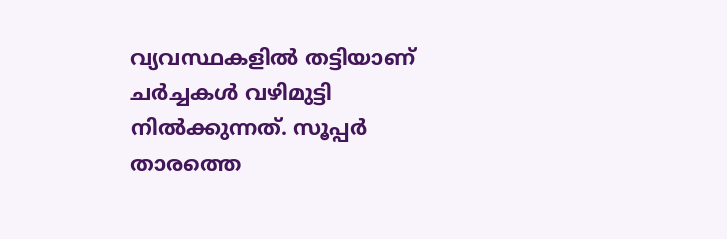വ്യവസ്ഥകളിൽ തട്ടിയാണ് ചർച്ചകൾ വഴിമുട്ടി നിൽക്കുന്നത്. സൂപ്പർ താര‌ത്തെ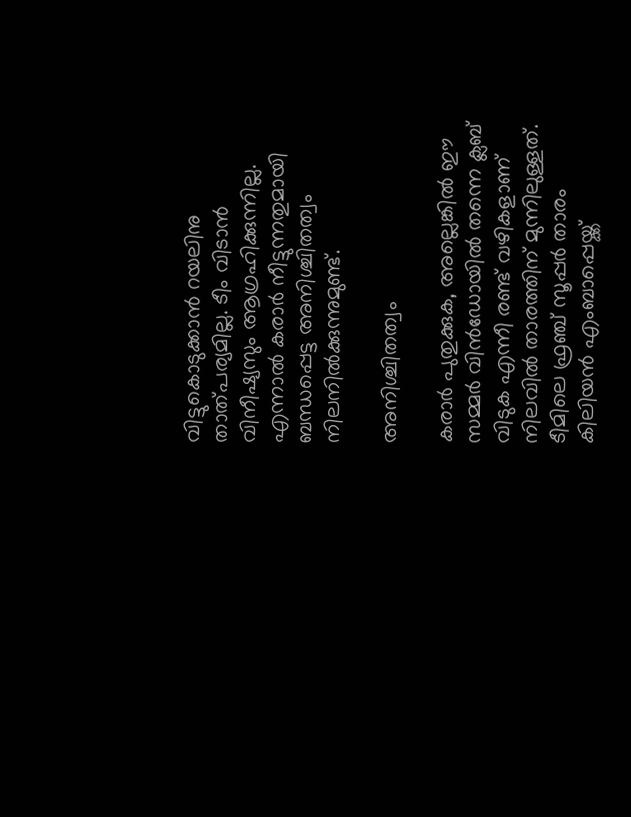വിട്ടുകൊടുക്കാൻ റയലിനു താത്പര്യമില്ല. ടീം വിടാൻ വിനീഷ്യസും ആഗ്രഹിക്കുന്നില്ല. എന്നാൽ കരാർ നീട്ടുന്നതുമായി ബന്ധപ്പെട്ട അനിശ്ചിതത്വം നിലനിൽക്കുന്നുമുണ്ട്.

അനിശ്ചിതത്വം

കരാർ പുതുക്കുക, അല്ലെങ്കിൽ ഈ സമ്മർ വിൻഡോയിൽ തന്നെ ക്ലബ് വിടുക എന്നീ രണ്ട് വഴികളാണ് നിലവിൽ താരത്തിന് മുന്നിലുള്ളത്. ടീമിലെ ഫ്രഞ്ച് സൂപ്പർ താരം കിലിയൻ എംബാപ്പെയ്ക്ക്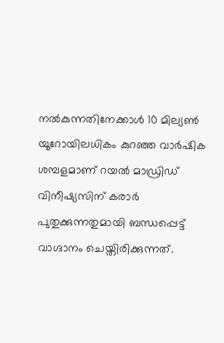നൽകുന്നതിനേക്കാൾ 10 മില്യൺ യൂറോയിലധികം കുറഞ്ഞ വാർഷിക ശമ്പളമാണ് റയൽ മാഡ്രിഡ് വിനീഷ്യസിന് കരാർ പുതുക്കുന്നതുമായി ബന്ധപ്പെട്ട് വാഗ്ദാനം ചെയ്തിരിക്കുന്നത്.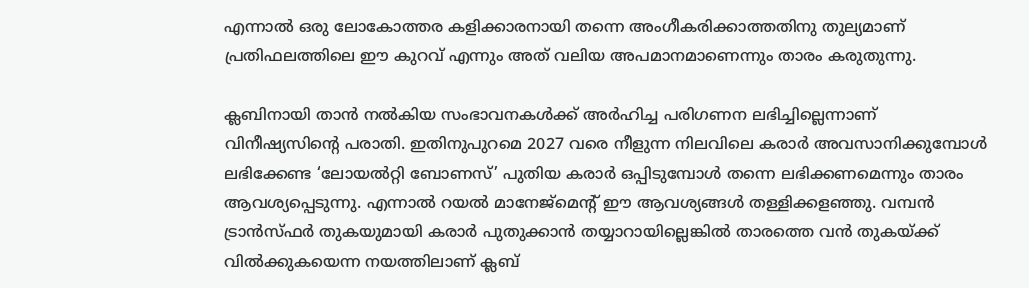എന്നാൽ ഒരു ലോകോത്തര കളിക്കാരനായി തന്നെ അംഗീകരിക്കാത്തതിനു തുല്യമാണ് പ്രതിഫലത്തിലെ ഈ കുറവ് എന്നും അത് വലിയ അപമാനമാണെന്നും താരം കരുതുന്നു.

ക്ലബിനായി താൻ നൽകിയ സംഭാവനകൾക്ക് അർഹിച്ച പരിഗണന ലഭിച്ചില്ലെന്നാണ് വിനീഷ്യസിന്‍റെ പരാതി. ഇതിനുപുറമെ 2027 വരെ നീളുന്ന നിലവിലെ കരാർ അവസാനിക്കുമ്പോൾ ലഭിക്കേണ്ട ‘ലോയൽറ്റി ബോണസ്’ പുതിയ കരാർ ഒപ്പിടുമ്പോൾ തന്നെ ലഭിക്കണമെന്നും താരം ആവശ്യപ്പെടുന്നു. എന്നാൽ റയൽ മാനേജ്‌മെന്‍റ് ഈ ആവശ്യങ്ങൾ തള്ളിക്കളഞ്ഞു. വമ്പൻ ട്രാൻസ്ഫർ തുകയുമായി കരാര്‍ പുതുക്കാൻ തയ്യാറായില്ലെങ്കിൽ താരത്തെ വൻ തുകയ്ക്ക് വിൽക്കുകയെന്ന നയത്തിലാണ് ക്ലബ്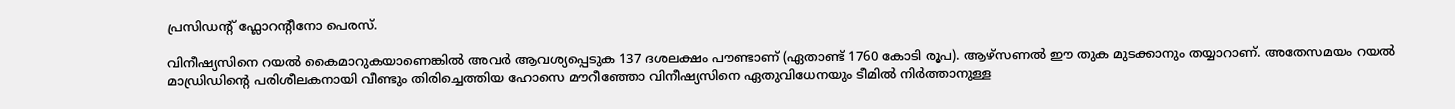പ്രസിഡന്‍റ് ഫ്ലോറന്‍റീനോ പെരസ്.

വിനീഷ്യസിനെ റയൽ കൈമാറുകയാണെങ്കിൽ അവർ ആവശ്യപ്പെടുക 137 ദശലക്ഷം പൗണ്ടാണ് (ഏതാണ്ട് 1760 കോടി രൂപ). ആഴ്സണൽ ഈ തുക മുടക്കാനും തയ്യാറാണ്. അതേസമയം റയൽ മാഡ്രിഡിന്റെ പരിശീലകനായി വീണ്ടും തിരിച്ചെത്തിയ ഹോസെ മൗറീഞ്ഞോ വിനീഷ്യസിനെ ഏതുവിധേനയും ടീമിൽ നിർ‌ത്താനുള്ള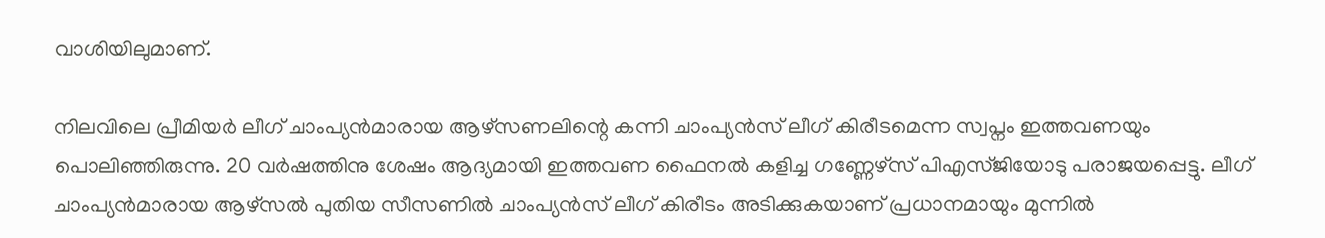വാശിയിലുമാണ്.

നിലവിലെ പ്രീമിയർ ലീഗ് ചാംപ്യൻമാരായ ആഴ്സണലിന്റെ കന്നി ചാംപ്യൻസ് ലീഗ് കിരീടമെന്ന സ്വപ്നം ഇത്തവണയും പൊലിഞ്ഞിരുന്നു. 20 വർഷത്തിനു ശേഷം ആദ്യമായി ഇത്തവണ ഫൈനൽ കളിച്ച ഗണ്ണേഴ്സ് പിഎസ്ജിയോടു പരാജയപ്പെട്ടു. ലീഗ് ചാംപ്യൻമാരായ ആഴ്സൽ പുതിയ സീസണിൽ ചാംപ്യൻസ് ലീഗ് കിരീടം അടിക്കുകയാണ് പ്രധാനമായും മുന്നിൽ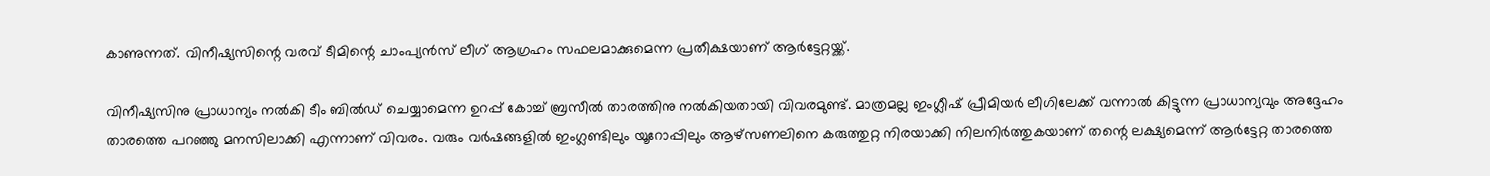കാണുന്നത്. വിനീഷ്യസിന്റെ വരവ് ടീമിന്റെ ചാംപ്യൻസ് ലീഗ് ആഗ്രഹം സഫലമാക്കുമെന്ന പ്രതീക്ഷയാണ് ആർട്ടേറ്റയ്ക്ക്.

വിനീഷ്യസിനു പ്രാധാന്യം നൽകി ടീം ബിൽഡ് ചെയ്യാമെന്ന ഉറപ്പ് കോച്ച് ബ്രസീൽ താരത്തിനു നൽകിയതായി വിവരമുണ്ട്. മാത്രമല്ല ഇംഗ്ലീഷ് പ്രീമിയർ ലീഗിലേക്ക് വന്നാൽ കിട്ടുന്ന പ്രാധാന്യവും അദ്ദേഹം താരത്തെ പറഞ്ഞു മനസിലാക്കി എന്നാണ് വിവരം. വരും വർഷങ്ങളിൽ ഇംഗ്ലണ്ടിലും യൂറോപ്പിലും ആഴ്സണലിനെ കരുത്തുറ്റ നിരയാക്കി നിലനിർത്തുകയാണ് തന്റെ ലക്ഷ്യമെന്ന് ആർട്ടേറ്റ താരത്തെ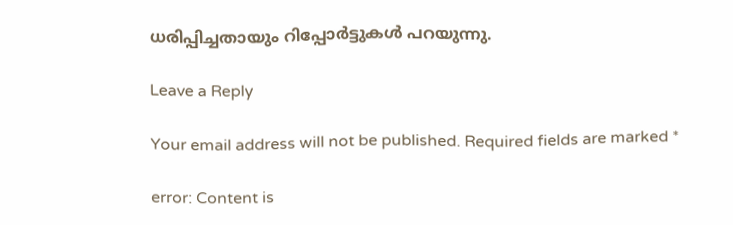ധരിപ്പിച്ചതായും റിപ്പോർട്ടുകൾ പറയുന്നു.

Leave a Reply

Your email address will not be published. Required fields are marked *

error: Content is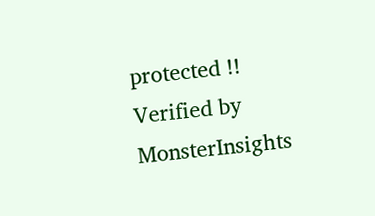protected !!
Verified by MonsterInsights